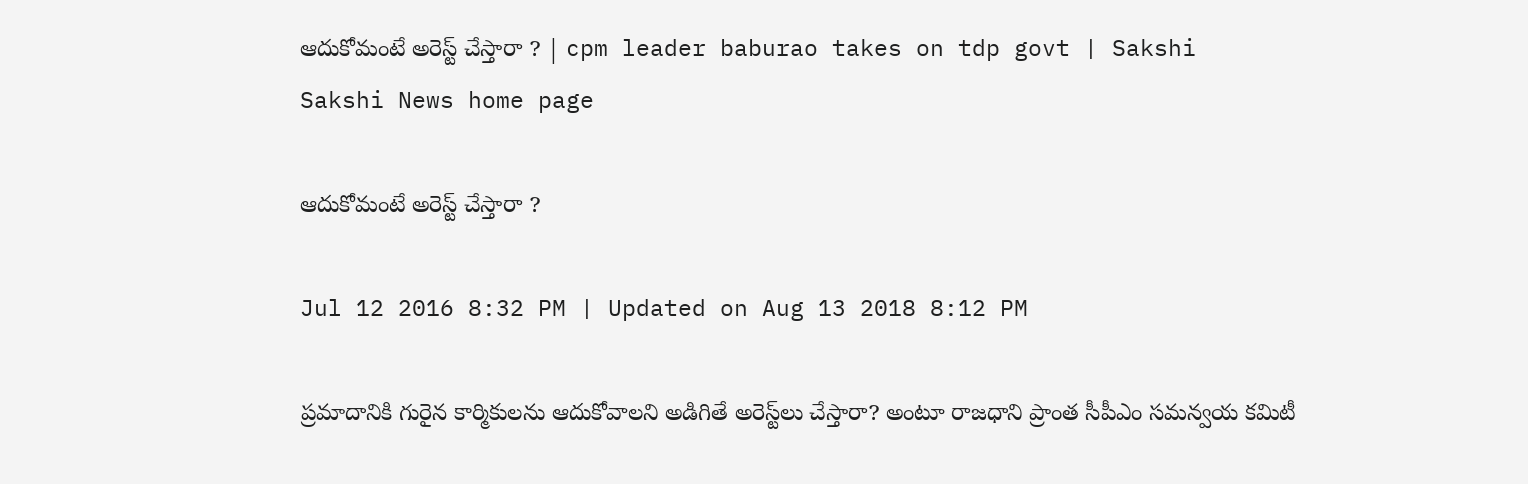ఆదుకోమంటే అరెస్ట్ చేస్తారా ? | cpm leader baburao takes on tdp govt | Sakshi
Sakshi News home page

ఆదుకోమంటే అరెస్ట్ చేస్తారా ?

Jul 12 2016 8:32 PM | Updated on Aug 13 2018 8:12 PM

ప్రమాదానికి గురైన కార్మికులను ఆదుకోవాలని అడిగితే అరెస్ట్‌లు చేస్తారా? అంటూ రాజధాని ప్రాంత సీపీఎం సమన్వయ కమిటీ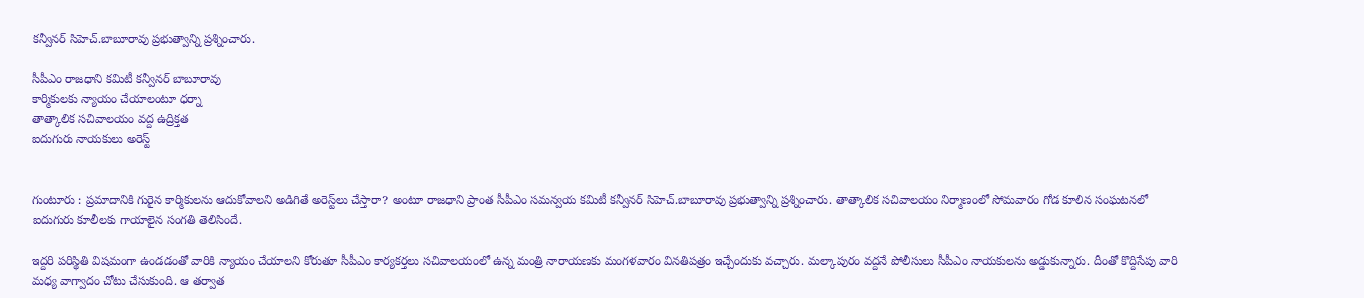కన్వీనర్ సిహెచ్.బాబూరావు ప్రభుత్వాన్ని ప్రశ్నించారు.

సీపీఎం రాజధాని కమిటీ కన్వీనర్ బాబూరావు
కార్మికులకు న్యాయం చేయాలంటూ ధర్నా
తాత్కాలిక సచివాలయం వద్ద ఉద్రిక్తత
ఐదుగురు నాయకులు అరెస్ట్


గుంటూరు : ప్రమాదానికి గురైన కార్మికులను ఆదుకోవాలని అడిగితే అరెస్ట్‌లు చేస్తారా? అంటూ రాజధాని ప్రాంత సీపీఎం సమన్వయ కమిటీ కన్వీనర్ సిహెచ్.బాబూరావు ప్రభుత్వాన్ని ప్రశ్నించారు. తాత్కాలిక సచివాలయం నిర్మాణంలో సోమవారం గోడ కూలిన సంఘటనలో ఐదుగురు కూలీలకు గాయాలైన సంగతి తెలిసిందే.

ఇద్దరి పరిస్థితి విషమంగా ఉండడంతో వారికి న్యాయం చేయాలని కోరుతూ సీపీఎం కార్యకర్తలు సచివాలయంలో ఉన్న మంత్రి నారాయణకు మంగళవారం వినతిపత్రం ఇచ్చేందుకు వచ్చారు. మల్కాపురం వద్దనే పోలీసులు సీపీఎం నాయకులను అడ్డుకున్నారు. దీంతో కొద్దిసేపు వారి మధ్య వాగ్వాదం చోటు చేసుకుంది. ఆ తర్వాత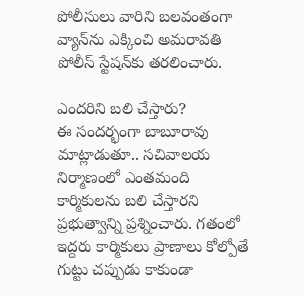పోలీసులు వారిని బలవంతంగా వ్యాన్‌ను ఎక్కించి అమరావతి పోలీస్ స్టేషన్‌కు తరలించారు.

ఎందరిని బలి చేస్తారు?
ఈ సందర్భంగా బాబూరావు మాట్లాడుతూ.. సచివాలయ నిర్మాణంలో ఎంతమంది కార్మికులను బలి చేస్తారని ప్రభుత్వాన్ని ప్రశ్నించారు. గతంలో ఇద్దరు కార్మికులు ప్రాణాలు కోల్పోతే గుట్టు చప్పుడు కాకుండా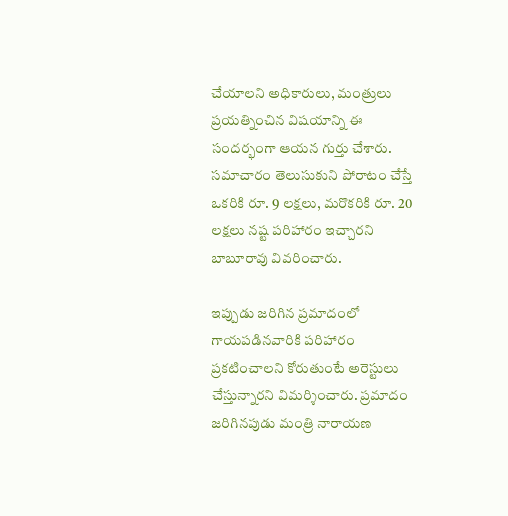చేయాలని అధికారులు, మంత్రులు ప్రయత్నించిన విషయాన్ని ఈ సందర్భంగా ఆయన గుర్తు చేశారు. సమాచారం తెలుసుకుని పోరాటం చేస్తే ఒకరికి రూ. 9 లక్షలు, మరొకరికి రూ. 20 లక్షలు నష్ట పరిహారం ఇచ్చారని బాబూరావు వివరించారు.

ఇప్పుడు జరిగిన ప్రమాదంలో గాయపడినవారికి పరిహారం ప్రకటించాలని కోరుతుంటే అరెస్టులు చేస్తున్నారని విమర్శించారు. ప్రమాదం జరిగినపుడు మంత్రి నారాయణ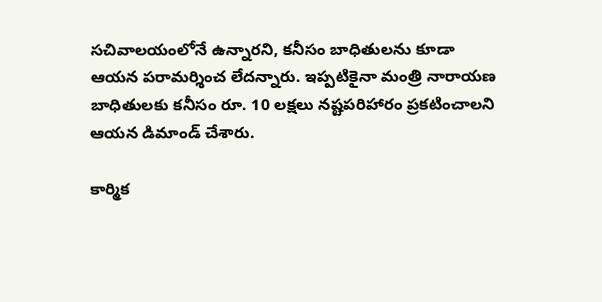సచివాలయంలోనే ఉన్నారని, కనీసం బాధితులను కూడా ఆయన పరామర్శించ లేదన్నారు. ఇప్పటికైనా మంత్రి నారాయణ బాధితులకు కనీసం రూ. 10 లక్షలు నష్టపరిహారం ప్రకటించాలని ఆయన డిమాండ్ చేశారు.

కార్మిక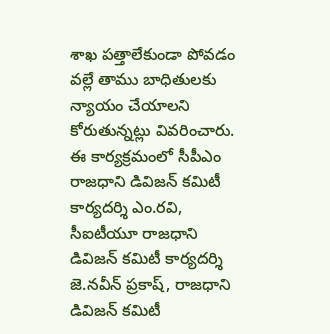శాఖ పత్తాలేకుండా పోవడం వల్లే తాము బాధితులకు న్యాయం చేయాలని కోరుతున్నట్లు వివరించారు. ఈ కార్యక్రమంలో సీపీఎం రాజధాని డివిజన్ కమిటీ కార్యదర్శి ఎం.రవి, సీఐటీయూ రాజధాని డివిజన్ కమిటీ కార్యదర్శి జె.నవీన్ ప్రకాష్, రాజధాని డివిజన్ కమిటీ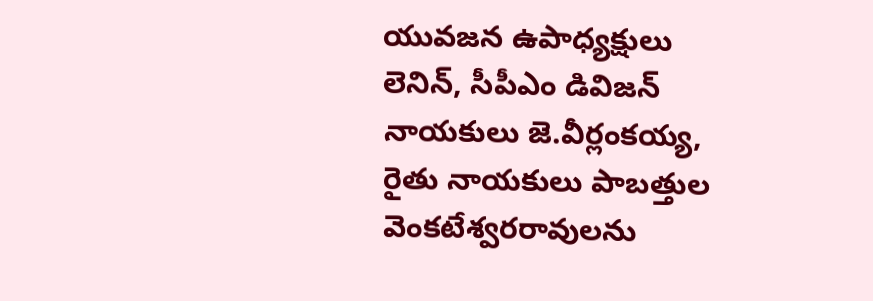యువజన ఉపాధ్యక్షులు లెనిన్, సీపీఎం డివిజన్ నాయకులు జె.వీర్లంకయ్య, రైతు నాయకులు పాబత్తుల వెంకటేశ్వరరావులను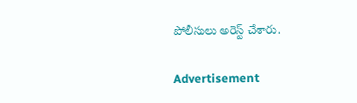పోలీసులు అరెస్ట్ చేశారు.

Advertisement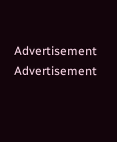Advertisement
Advertisement